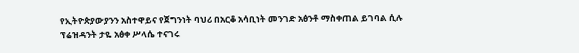የኢትዮጵያውያንን አስተዋይና የጀግንነት ባህሪ በአርቆ አሳቢነት መንገድ አፅንቶ ማስቀጠል ይገባል ሲሉ ፕሬዝዳንት ታዬ አፅቀ ሥላሴ ተናገሩ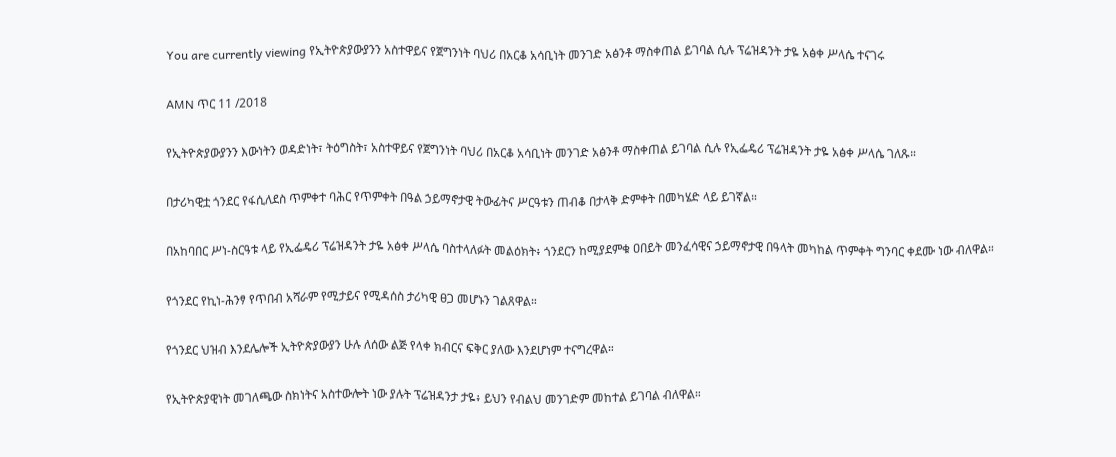You are currently viewing የኢትዮጵያውያንን አስተዋይና የጀግንነት ባህሪ በአርቆ አሳቢነት መንገድ አፅንቶ ማስቀጠል ይገባል ሲሉ ፕሬዝዳንት ታዬ አፅቀ ሥላሴ ተናገሩ

AMN ጥር 11 /2018

የኢትዮጵያውያንን እውነትን ወዳድነት፣ ትዕግስት፣ አስተዋይና የጀግንነት ባህሪ በአርቆ አሳቢነት መንገድ አፅንቶ ማስቀጠል ይገባል ሲሉ የኢፌዴሪ ፕሬዝዳንት ታዬ አፅቀ ሥላሴ ገለጹ።

በታሪካዊቷ ጎንደር የፋሲለደስ ጥምቀተ ባሕር የጥምቀት በዓል ኃይማኖታዊ ትውፊትና ሥርዓቱን ጠብቆ በታላቅ ድምቀት በመካሄድ ላይ ይገኛል።

በአከባበር ሥነ-ስርዓቱ ላይ የኢፌዴሪ ፕሬዝዳንት ታዬ አፅቀ ሥላሴ ባስተላለፉት መልዕክት፥ ጎንደርን ከሚያደምቁ ዐበይት መንፈሳዊና ኃይማኖታዊ በዓላት መካከል ጥምቀት ግንባር ቀደሙ ነው ብለዋል።

የጎንደር የኪነ-ሕንፃ የጥበብ አሻራም የሚታይና የሚዳሰስ ታሪካዊ ፀጋ መሆኑን ገልጸዋል።

የጎንደር ህዝብ እንደሌሎች ኢትዮጵያውያን ሁሉ ለሰው ልጅ የላቀ ክብርና ፍቅር ያለው እንደሆነም ተናግረዋል።

የኢትዮጵያዊነት መገለጫው ስክነትና አስተውሎት ነው ያሉት ፕሬዝዳንታ ታዬ፥ ይህን የብልህ መንገድም መከተል ይገባል ብለዋል።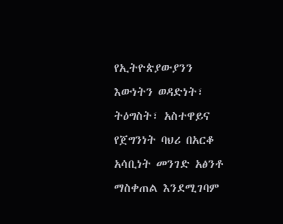የኢትዮጵያውያንን እውነትን ወዳድነት፣ ትዕግስት፣ አስተዋይና የጀግንነት ባህሪ በአርቆ አሳቢነት መንገድ አፅንቶ ማስቀጠል እንደሚገባም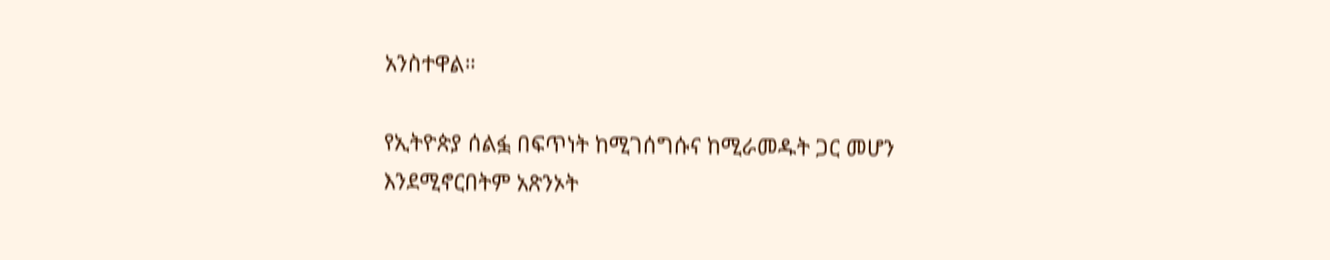አንስተዋል።

የኢትዮጵያ ሰልፏ በፍጥነት ከሚገሰግሱና ከሚራመዱት ጋር መሆን እንደሚኖርበትም አጽንኦት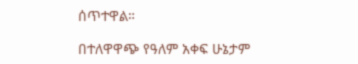ሰጥተዋል።

በተለዋዋጭ የዓለም አቀፍ ሁኔታም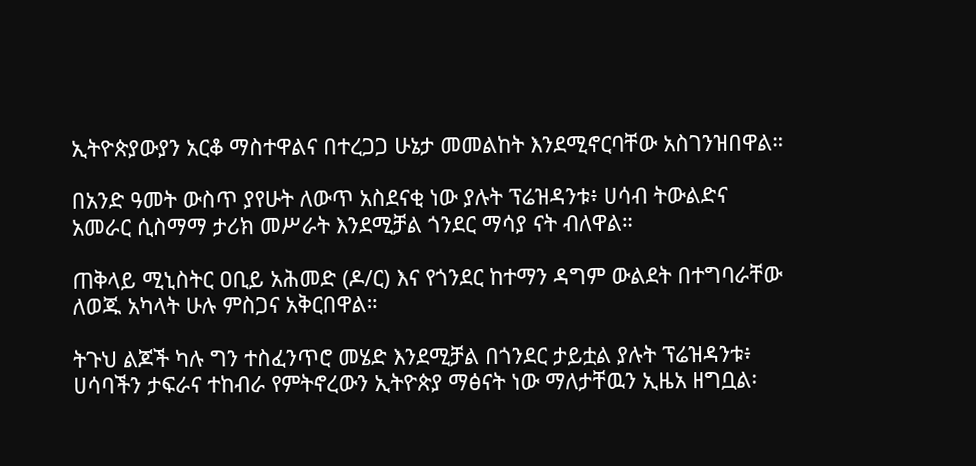ኢትዮጵያውያን አርቆ ማስተዋልና በተረጋጋ ሁኔታ መመልከት እንደሚኖርባቸው አስገንዝበዋል።

በአንድ ዓመት ውስጥ ያየሁት ለውጥ አስደናቂ ነው ያሉት ፕሬዝዳንቱ፥ ሀሳብ ትውልድና አመራር ሲስማማ ታሪክ መሥራት እንደሚቻል ጎንደር ማሳያ ናት ብለዋል።

ጠቅላይ ሚኒስትር ዐቢይ አሕመድ (ዶ/ር) እና የጎንደር ከተማን ዳግም ውልደት በተግባራቸው ለወጁ አካላት ሁሉ ምስጋና አቅርበዋል።

ትጉህ ልጆች ካሉ ግን ተስፈንጥሮ መሄድ እንደሚቻል በጎንደር ታይቷል ያሉት ፕሬዝዳንቱ፥ ሀሳባችን ታፍራና ተከብራ የምትኖረውን ኢትዮጵያ ማፅናት ነው ማለታቸዉን ኢዜአ ዘግቧል፡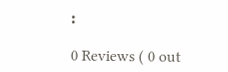፡

0 Reviews ( 0 out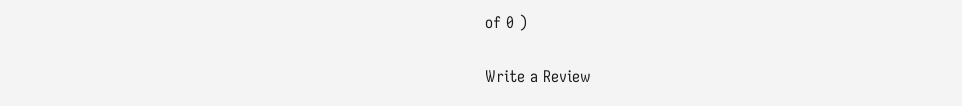of 0 )

Write a Review